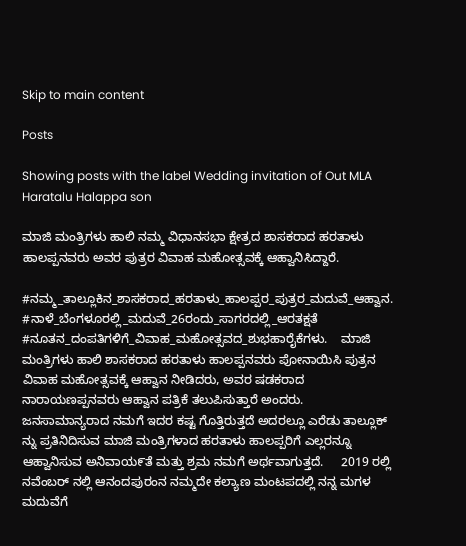Skip to main content

Posts

Showing posts with the label Wedding invitation of Out MLA Haratalu Halappa son

ಮಾಜಿ ಮಂತ್ರಿಗಳು ಹಾಲಿ ನಮ್ಮ ವಿಧಾನಸಭಾ ಕ್ಷೇತ್ರದ ಶಾಸಕರಾದ ಹರತಾಳು ಹಾಲಪ್ಪನವರು ಅವರ ಪುತ್ರರ ವಿವಾಹ ಮಹೋತ್ಸವಕ್ಕೆ ಆಹ್ವಾನಿಸಿದ್ದಾರೆ.

#ನಮ್ಮ_ತಾಲ್ಲೂಕಿನ_ಶಾಸಕರಾದ_ಹರತಾಳು_ಹಾಲಪ್ಪರ_ಪುತ್ರರ_ಮದುವೆ_ಆಹ್ವಾನ. #ನಾಳೆ_ಬೆಂಗಳೂರಲ್ಲಿ_ಮದುವೆ_26ರಂದು_ಸಾಗರದಲ್ಲಿ_ಆರತಕ್ಷತೆ #ನೂತನ_ದಂಪತಿಗಳಿಗೆ_ವಿವಾಹ_ಮಹೋತ್ಸವದ_ಶುಭಹಾರೈಕೆಗಳು.    ಮಾಜಿ ಮಂತ್ರಿಗಳು ಹಾಲಿ ಶಾಸಕರಾದ ಹರತಾಳು ಹಾಲಪ್ಪನವರು ಪೋನಾಯಿಸಿ ಪುತ್ರನ ವಿವಾಹ ಮಹೋತ್ಸವಕ್ಕೆ ಆಹ್ವಾನ ನೀಡಿದರು, ಅವರ ಷಡಕರಾದ ನಾರಾಯಣಪ್ಪನವರು ಆಹ್ವಾನ ಪತ್ರಿಕೆ ತಲುಪಿಸುತ್ತಾರೆ ಅಂದರು.   ಜನಸಾಮಾನ್ಯರಾದ ನಮಗೆ ಇದರ ಕಷ್ಟ ಗೊತ್ತಿರುತ್ತದೆ ಅದರಲ್ಲೂ ಎರೆಡು ತಾಲ್ಲೂಕ್ ನ್ನು ಪ್ರತಿನಿದಿಸುವ ಮಾಜಿ ಮಂತ್ರಿಗಳಾದ ಹರತಾಳು ಹಾಲಪ್ಪರಿಗೆ ಎಲ್ಲರನ್ನೂ ಆಹ್ವಾನಿಸುವ ಅನಿವಾಯ೯ತೆ ಮತ್ತು ಶ್ರಮ ನಮಗೆ ಅರ್ಥವಾಗುತ್ತದೆ.     2019 ರಲ್ಲಿ ನವೆಂಬರ್ ನಲ್ಲಿ ಆನಂದಪುರಂನ ನಮ್ಮದೇ ಕಲ್ಯಾಣ ಮಂಟಪದಲ್ಲಿ ನನ್ನ ಮಗಳ ಮದುವೆಗೆ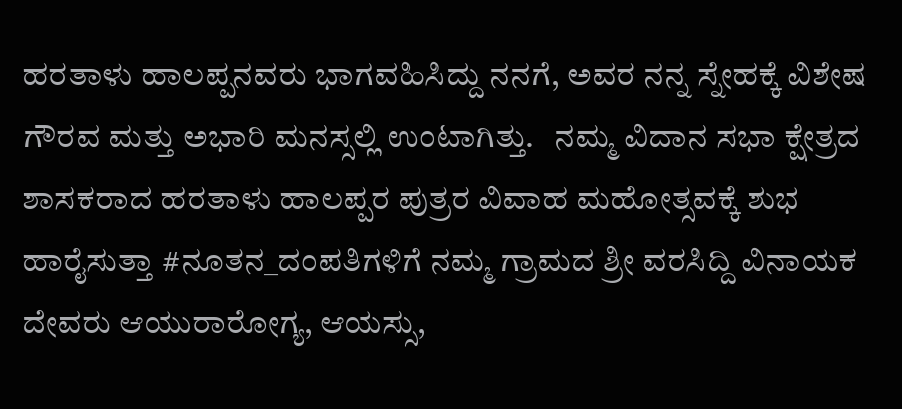ಹರತಾಳು ಹಾಲಪ್ಪನವರು ಭಾಗವಹಿಸಿದ್ದು ನನಗೆ, ಅವರ ನನ್ನ ಸ್ನೇಹಕ್ಕೆ ವಿಶೇಷ ಗೌರವ ಮತ್ತು ಅಭಾರಿ ಮನಸ್ಸಲ್ಲಿ ಉಂಟಾಗಿತ್ತು.   ನಮ್ಮ ವಿದಾನ ಸಭಾ ಕ್ಷೇತ್ರದ ಶಾಸಕರಾದ ಹರತಾಳು ಹಾಲಪ್ಪರ ಪುತ್ರರ ವಿವಾಹ ಮಹೋತ್ಸವಕ್ಕೆ ಶುಭ ಹಾರೈಸುತ್ತಾ #ನೂತನ_ದಂಪತಿಗಳಿಗೆ ನಮ್ಮ ಗ್ರಾಮದ ಶ್ರೀ ವರಸಿದ್ದಿ ವಿನಾಯಕ ದೇವರು ಆಯುರಾರೋಗ್ಯ, ಆಯಸ್ಸು,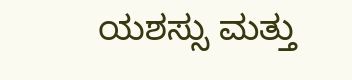ಯಶಸ್ಸು ಮತ್ತು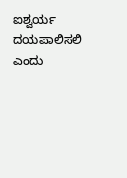ಐಶ್ವರ್ಯ ದಯಪಾಲಿಸಲಿ ಎಂದು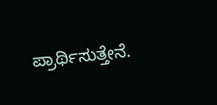ಪ್ರಾರ್ಥಿಸುತ್ತೇನೆ.